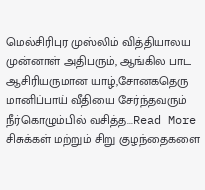மெல்சிரிபுர முஸ்லிம் வித்தியாலய முன்னாள் அதிபரும், ஆங்கில பாட ஆசிரியருமான யாழ்,சோனகதெரு மானிப்பாய் வீதியை சேர்ந்தவரும் நீர்கொழும்பில் வசித்த...Read More
சிசுக்கள் மற்றும் சிறு குழந்தைகளை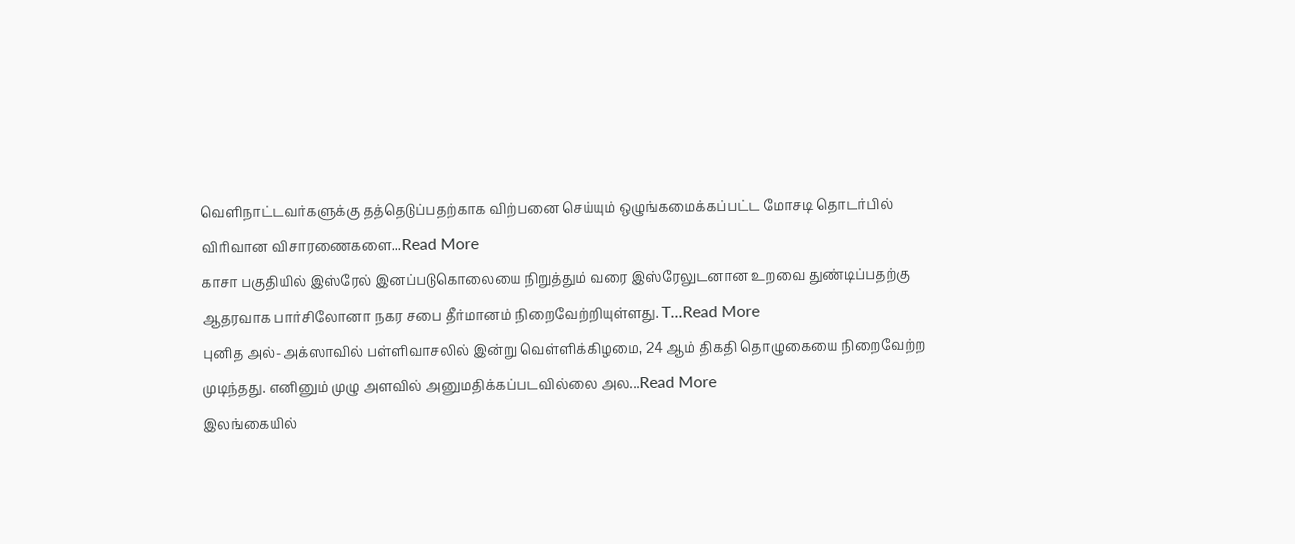வெளிநாட்டவர்களுக்கு தத்தெடுப்பதற்காக விற்பனை செய்யும் ஒழுங்கமைக்கப்பட்ட மோசடி தொடர்பில் விரிவான விசாரணைகளை...Read More
காசா பகுதியில் இஸ்ரேல் இனப்படுகொலையை நிறுத்தும் வரை இஸ்ரேலுடனான உறவை துண்டிப்பதற்கு ஆதரவாக பார்சிலோனா நகர சபை தீர்மானம் நிறைவேற்றியுள்ளது. T...Read More
புனித அல்-அக்ஸாவில் பள்ளிவாசலில் இன்று வெள்ளிக்கிழமை, 24 ஆம் திகதி தொழுகையை நிறைவேற்ற முடிந்தது. எனினும் முழு அளவில் அனுமதிக்கப்படவில்லை அல...Read More
இலங்கையில்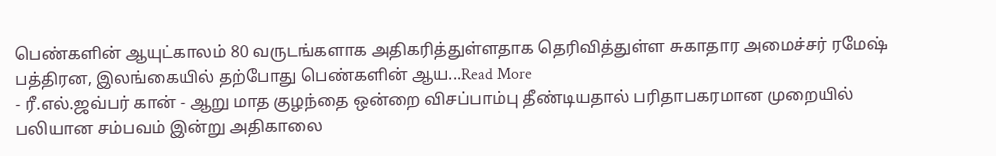பெண்களின் ஆயுட்காலம் 80 வருடங்களாக அதிகரித்துள்ளதாக தெரிவித்துள்ள சுகாதார அமைச்சர் ரமேஷ் பத்திரன, இலங்கையில் தற்போது பெண்களின் ஆய...Read More
- ரீ.எல்.ஜவ்பர் கான் - ஆறு மாத குழந்தை ஒன்றை விசப்பாம்பு தீண்டியதால் பரிதாபகரமான முறையில் பலியான சம்பவம் இன்று அதிகாலை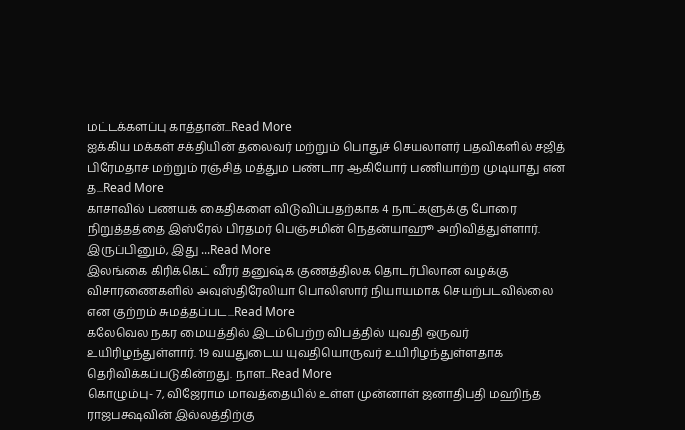மட்டக்களப்பு காத்தான்...Read More
ஐக்கிய மக்கள் சக்தியின் தலைவர் மற்றும் பொதுச் செயலாளர் பதவிகளில் சஜித் பிரேமதாச மற்றும் ரஞ்சித் மத்தும பண்டார ஆகியோர் பணியாற்ற முடியாது என த...Read More
காசாவில் பணயக் கைதிகளை விடுவிப்பதற்காக 4 நாட்களுக்கு போரை நிறுத்தத்தை இஸ்ரேல் பிரதமர் பெஞ்சமின் நெதன்யாஹூ அறிவித்துள்ளார். இருப்பினும், இது ...Read More
இலங்கை கிரிக்கெட் வீரர் தனுஷ்க குணத்திலக தொடர்பிலான வழக்கு விசாரணைகளில் அவுஸ்திரேலியா பொலிஸார் நியாயமாக செயற்படவில்லை என குற்றம் சுமத்தப்பட...Read More
கலேவெல நகர மையத்தில் இடம்பெற்ற விபத்தில் யுவதி ஒருவர் உயிரிழந்துள்ளார். 19 வயதுடைய யுவதியொருவர் உயிரிழந்துள்ளதாக தெரிவிக்கப்படுகின்றது. நாள...Read More
கொழும்பு- 7, விஜேராம மாவத்தையில் உள்ள முன்னாள் ஜனாதிபதி மஹிந்த ராஜபக்ஷவின் இல்லத்திற்கு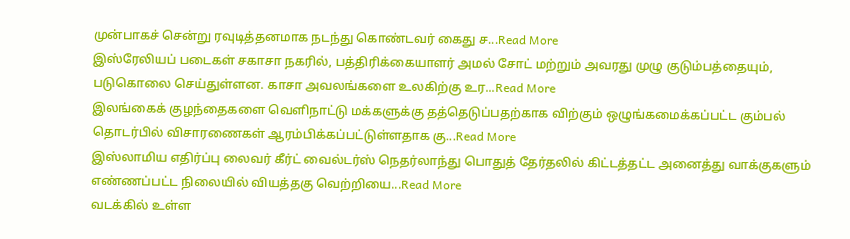முன்பாகச் சென்று ரவுடித்தனமாக நடந்து கொண்டவர் கைது ச...Read More
இஸ்ரேலியப் படைகள் சகாசா நகரில், பத்திரிக்கையாளர் அமல் சோட் மற்றும் அவரது முழு குடும்பத்தையும், படுகொலை செய்துள்ளன. காசா அவலங்களை உலகிற்கு உர...Read More
இலங்கைக் குழந்தைகளை வெளிநாட்டு மக்களுக்கு தத்தெடுப்பதற்காக விற்கும் ஒழுங்கமைக்கப்பட்ட கும்பல் தொடர்பில் விசாரணைகள் ஆரம்பிக்கப்பட்டுள்ளதாக கு...Read More
இஸ்லாமிய எதிர்ப்பு லைவர் கீர்ட் வைல்டர்ஸ் நெதர்லாந்து பொதுத் தேர்தலில் கிட்டத்தட்ட அனைத்து வாக்குகளும் எண்ணப்பட்ட நிலையில் வியத்தகு வெற்றியை...Read More
வடக்கில் உள்ள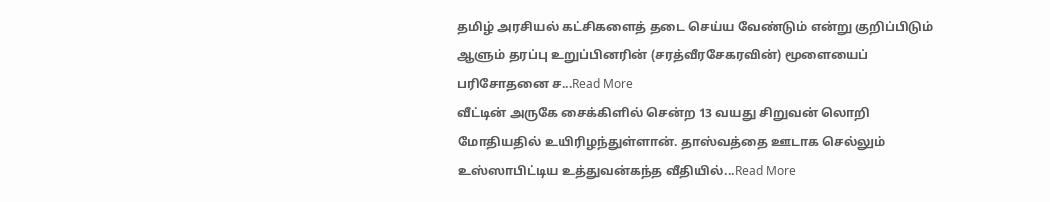தமிழ் அரசியல் கட்சிகளைத் தடை செய்ய வேண்டும் என்று குறிப்பிடும் ஆளும் தரப்பு உறுப்பினரின் (சரத்வீரசேகரவின்) மூளையைப் பரிசோதனை ச...Read More
வீட்டின் அருகே சைக்கிளில் சென்ற 13 வயது சிறுவன் லொறி மோதியதில் உயிரிழந்துள்ளான். தாஸ்வத்தை ஊடாக செல்லும் உஸ்ஸாபிட்டிய உத்துவன்கந்த வீதியில்...Read More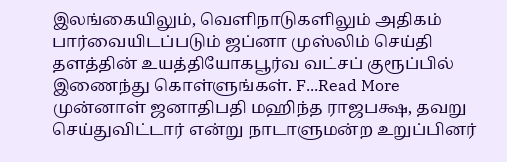இலங்கையிலும், வெளிநாடுகளிலும் அதிகம் பார்வையிடப்படும் ஜப்னா முஸ்லிம் செய்தி தளத்தின் உயத்தியோகபூர்வ வட்சப் குரூப்பில் இணைந்து கொள்ளுங்கள். F...Read More
முன்னாள் ஜனாதிபதி மஹிந்த ராஜபக்ஷ, தவறு செய்துவிட்டார் என்று நாடாளுமன்ற உறுப்பினர்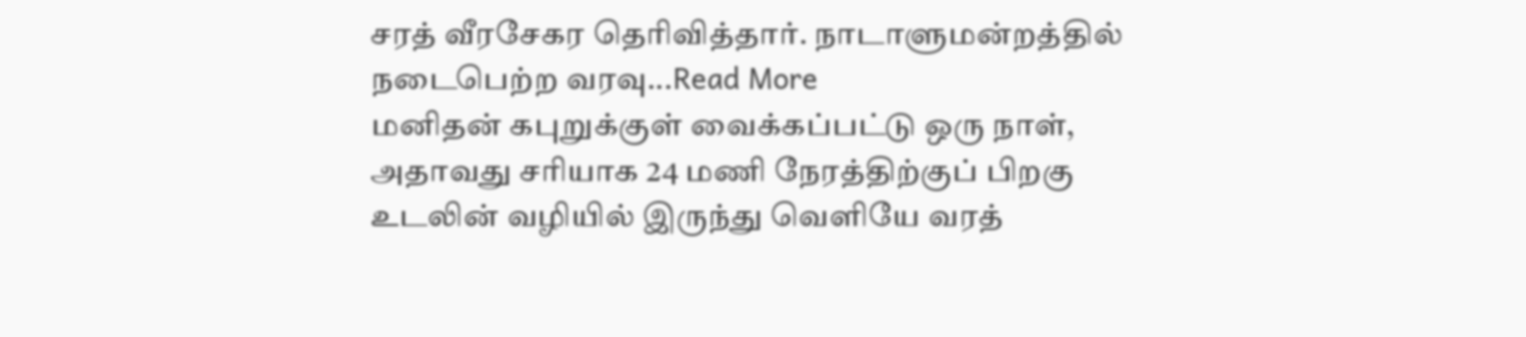சரத் வீரசேகர தெரிவித்தார். நாடாளுமன்றத்தில் நடைபெற்ற வரவு...Read More
மனிதன் கபுறுக்குள் வைக்கப்பட்டு ஒரு நாள், அதாவது சரியாக 24 மணி நேரத்திற்குப் பிறகு உடலின் வழியில் இருந்து வெளியே வரத்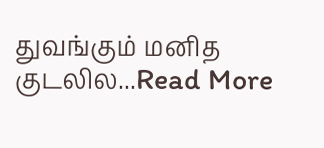துவங்கும் மனித குடலில...Read More